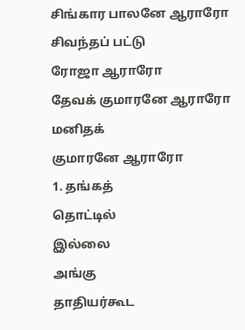சிங்கார பாலனே ஆராரோ
சிவந்தப் பட்டு
ரோஜா ஆராரோ
தேவக் குமாரனே ஆராரோ
மனிதக்
குமாரனே ஆராரோ
1. தங்கத்
தொட்டில்
இல்லை
அங்கு
தாதியர்கூட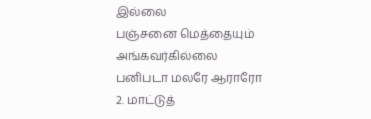இல்லை
பஞ்சனை மெத்தையும்
அங்கவர்கில்லை
பனிபடா மலரே ஆராரோ
2. மாட்டுத்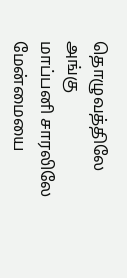தொழுவத்திலே
அங்கு
மாப்பனி சாரலிலே
மேன்மையை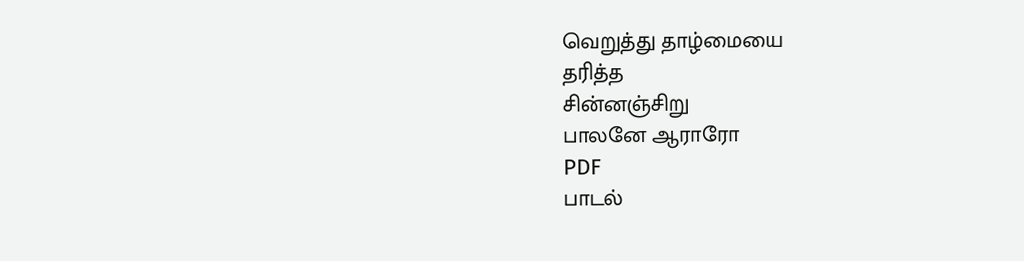வெறுத்து தாழ்மையை
தரித்த
சின்னஞ்சிறு
பாலனே ஆராரோ
PDF
பாடல்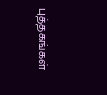புத்தகங்கள்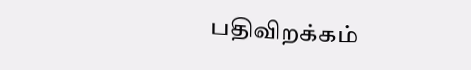பதிவிறக்கம்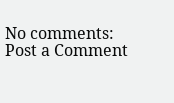No comments:
Post a Comment